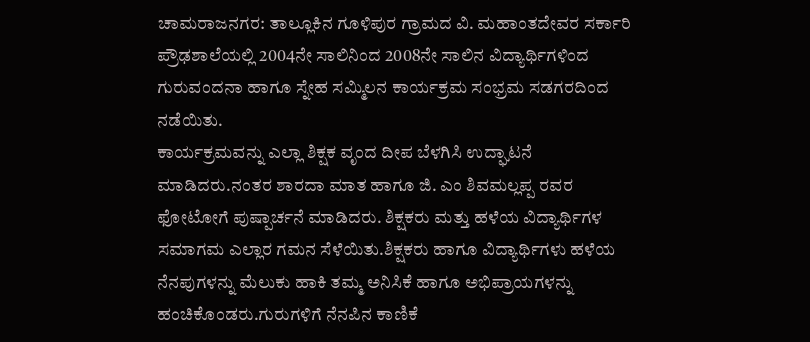ಚಾಮರಾಜನಗರ: ತಾಲ್ಲೂಕಿನ ಗೂಳಿಪುರ ಗ್ರಾಮದ ವಿ. ಮಹಾಂತದೇವರ ಸರ್ಕಾರಿ ಪ್ರೌಢಶಾಲೆಯಲ್ಲಿ 2004ನೇ ಸಾಲಿನಿಂದ 2008ನೇ ಸಾಲಿನ ವಿದ್ಯಾರ್ಥಿಗಳಿಂದ ಗುರುವಂದನಾ ಹಾಗೂ ಸ್ನೇಹ ಸಮ್ಮಿಲನ ಕಾರ್ಯಕ್ರಮ ಸಂಭ್ರಮ ಸಡಗರದಿಂದ ನಡೆಯಿತು.
ಕಾರ್ಯಕ್ರಮವನ್ನು ಎಲ್ಲಾ ಶಿಕ್ಷಕ ವೃಂದ ದೀಪ ಬೆಳಗಿಸಿ ಉದ್ಘಾಟನೆ ಮಾಡಿದರು.ನಂತರ ಶಾರದಾ ಮಾತ ಹಾಗೂ ಜಿ. ಎಂ ಶಿವಮಲ್ಲಪ್ಪ ರವರ ಫೋಟೋಗೆ ಪುಷ್ಪಾರ್ಚನೆ ಮಾಡಿದರು. ಶಿಕ್ಷಕರು ಮತ್ತು ಹಳೆಯ ವಿದ್ಯಾರ್ಥಿಗಳ ಸಮಾಗಮ ಎಲ್ಲಾರ ಗಮನ ಸೆಳೆಯಿತು.ಶಿಕ್ಷಕರು ಹಾಗೂ ವಿದ್ಯಾರ್ಥಿಗಳು ಹಳೆಯ ನೆನಪುಗಳನ್ನು ಮೆಲುಕು ಹಾಕಿ ತಮ್ಮ ಅನಿಸಿಕೆ ಹಾಗೂ ಅಭಿಪ್ರಾಯಗಳನ್ನು ಹಂಚಿಕೊಂಡರು.ಗುರುಗಳಿಗೆ ನೆನಪಿನ ಕಾಣಿಕೆ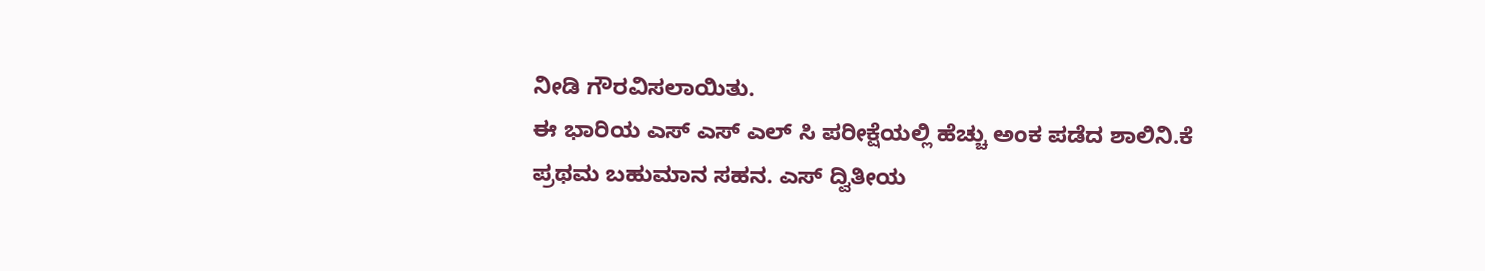ನೀಡಿ ಗೌರವಿಸಲಾಯಿತು.
ಈ ಭಾರಿಯ ಎಸ್ ಎಸ್ ಎಲ್ ಸಿ ಪರೀಕ್ಷೆಯಲ್ಲಿ ಹೆಚ್ಚು ಅಂಕ ಪಡೆದ ಶಾಲಿನಿ.ಕೆ ಪ್ರಥಮ ಬಹುಮಾನ ಸಹನ. ಎಸ್ ದ್ವಿತೀಯ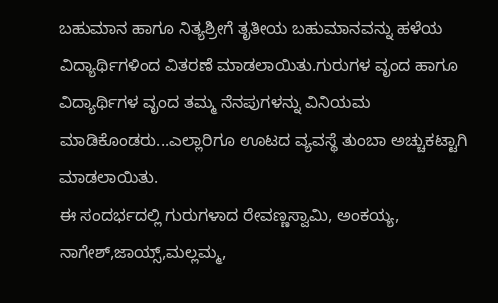ಬಹುಮಾನ ಹಾಗೂ ನಿತ್ಯಶ್ರೀಗೆ ತೃತೀಯ ಬಹುಮಾನವನ್ನು ಹಳೆಯ ವಿದ್ಯಾರ್ಥಿಗಳಿಂದ ವಿತರಣೆ ಮಾಡಲಾಯಿತು.ಗುರುಗಳ ವೃಂದ ಹಾಗೂ ವಿದ್ಯಾರ್ಥಿಗಳ ವೃಂದ ತಮ್ಮ ನೆನಪುಗಳನ್ನು ವಿನಿಯಮ ಮಾಡಿಕೊಂಡರು...ಎಲ್ಲಾರಿಗೂ ಊಟದ ವ್ಯವಸ್ಥೆ ತುಂಬಾ ಅಚ್ಚುಕಟ್ಟಾಗಿ ಮಾಡಲಾಯಿತು.
ಈ ಸಂದರ್ಭದಲ್ಲಿ ಗುರುಗಳಾದ ರೇವಣ್ಣಸ್ವಾಮಿ, ಅಂಕಯ್ಯ, ನಾಗೇಶ್,ಜಾಯ್ಸ್,ಮಲ್ಲಮ್ಮ,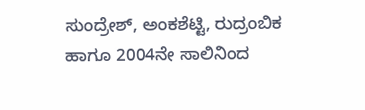ಸುಂದ್ರೇಶ್, ಅಂಕಶೆಟ್ಟಿ, ರುದ್ರಂಬಿಕ ಹಾಗೂ 2004ನೇ ಸಾಲಿನಿಂದ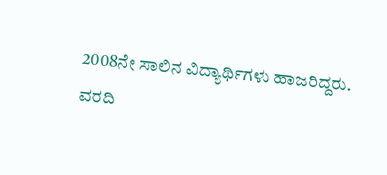2008ನೇ ಸಾಲಿನ ವಿದ್ಯಾರ್ಥಿಗಳು ಹಾಜರಿದ್ದರು.
ವರದಿ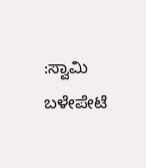:ಸ್ವಾಮಿ ಬಳೇಪೇಟೆ